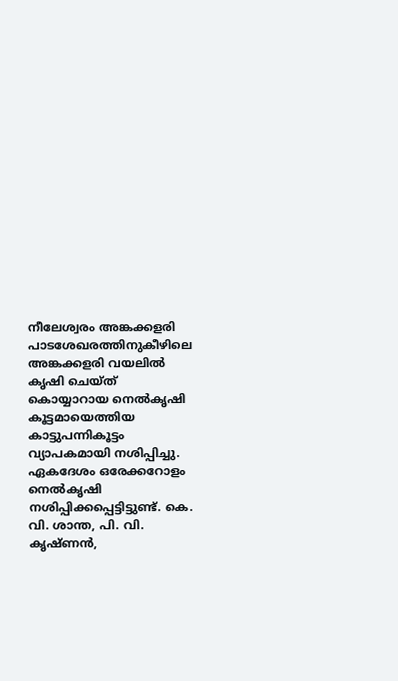നീലേശ്വരം അങ്കക്കളരി പാടശേഖരത്തിനുകീഴിലെ അങ്കക്കളരി വയലിൽ കൃഷി ചെയ്ത് കൊയ്യാറായ നെൽകൃഷി കൂട്ടമായെത്തിയ കാട്ടുപന്നികൂട്ടം വ്യാപകമായി നശിപ്പിച്ചു. ഏകദേശം ഒരേക്കറോളം നെൽകൃഷി നശിപ്പിക്കപ്പെട്ടിട്ടുണ്ട്. കെ. വി. ശാന്ത, പി. വി. കൃഷ്ണൻ,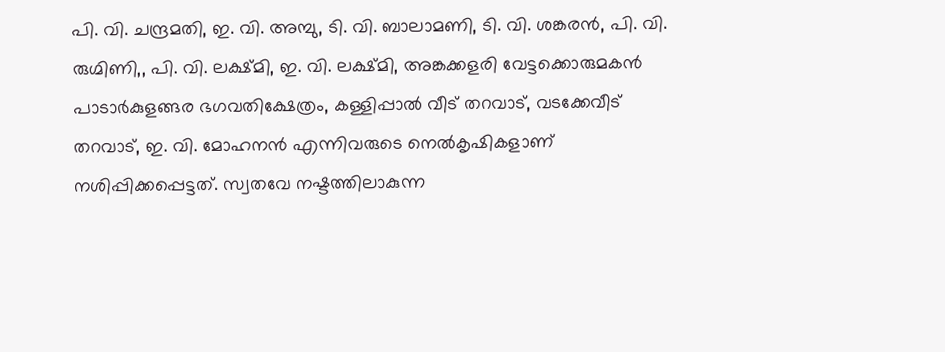പി. വി. ചന്ദ്രമതി, ഇ. വി. അമ്പു, ടി. വി. ബാലാമണി, ടി. വി. ശങ്കരൻ, പി. വി. രുഗ്മിണി,, പി. വി. ലക്ഷ്മി, ഇ. വി. ലക്ഷ്മി, അങ്കക്കളരി വേട്ടക്കൊരുമകൻ പാടാർകുളങ്ങര ഭഗവതിക്ഷേത്രം, കള്ളിപ്പാൽ വീട് തറവാട്, വടക്കേവീട് തറവാട്, ഇ. വി. മോഹനൻ എന്നിവരുടെ നെൽകൃഷികളാണ് നശിപ്പിക്കപ്പെട്ടത്. സ്വതവേ നഷ്ടത്തിലാകുന്ന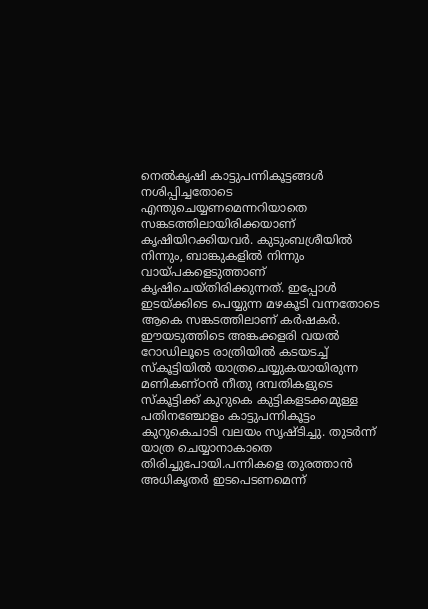നെൽകൃഷി കാട്ടുപന്നികൂട്ടങ്ങൾ നശിപ്പിച്ചതോടെ എന്തുചെയ്യണമെന്നറിയാതെ സങ്കടത്തിലായിരിക്കയാണ് കൃഷിയിറക്കിയവർ. കുടുംബശ്രീയിൽ നിന്നും, ബാങ്കുകളിൽ നിന്നും വായ്പകളെടുത്താണ് കൃഷിചെയ്തിരിക്കുന്നത്. ഇപ്പോൾ ഇടയ്ക്കിടെ പെയ്യുന്ന മഴകൂടി വന്നതോടെ ആകെ സങ്കടത്തിലാണ് കർഷകർ. ഈയടുത്തിടെ അങ്കക്കളരി വയൽ റോഡിലൂടെ രാത്രിയിൽ കടയടച്ച് സ്കൂട്ടിയിൽ യാത്രചെയ്യുകയായിരുന്ന മണികണ്ഠൻ നീതു ദമ്പതികളുടെ സ്കൂട്ടിക്ക് കുറുകെ കുട്ടികളടക്കമുള്ള പതിനഞ്ചോളം കാട്ടുപന്നികൂട്ടം കുറുകെചാടി വലയം സൃഷ്ടിച്ചു. തുടർന്ന് യാത്ര ചെയ്യാനാകാതെ തിരിച്ചുപോയി.പന്നികളെ തുരത്താൻ അധികൃതർ ഇടപെടണമെന്ന്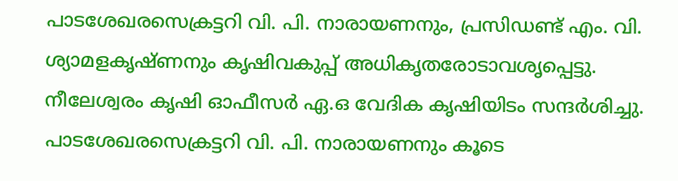പാടശേഖരസെക്രട്ടറി വി. പി. നാരായണനും, പ്രസിഡണ്ട് എം. വി. ശ്യാമളകൃഷ്ണനും കൃഷിവകുപ്പ് അധികൃതരോടാവശൃപ്പെട്ടു. നീലേശ്വരം കൃഷി ഓഫീസർ ഏ.ഒ വേദിക കൃഷിയിടം സന്ദർശിച്ചു. പാടശേഖരസെക്രട്ടറി വി. പി. നാരായണനും കൂടെ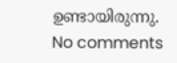ഉണ്ടായിരുന്നു.
No comments